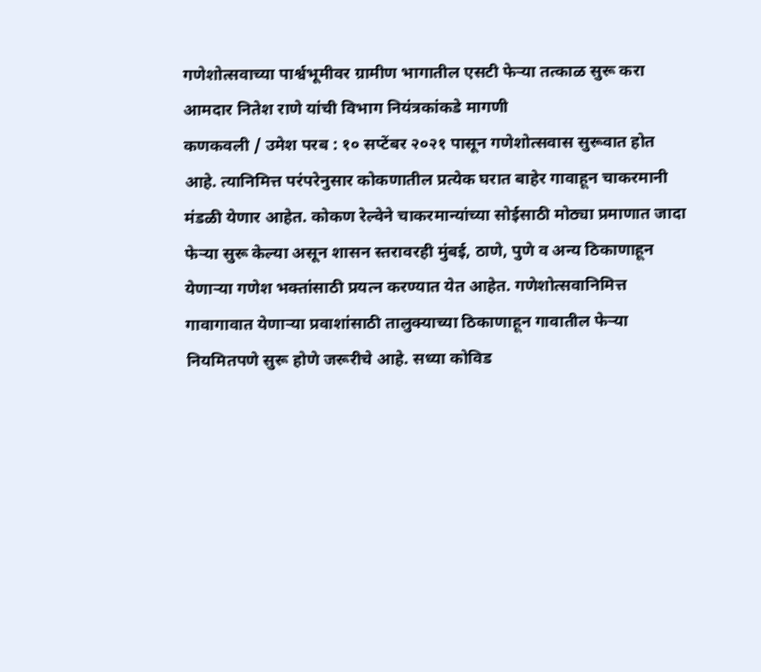गणेशोत्सवाच्या पार्श्वभूमीवर ग्रामीण भागातील एसटी फेऱ्या तत्काळ सुरू करा
आमदार नितेश राणे यांची विभाग नियंत्रकांकडे मागणी
कणकवली / उमेश परब : १० सप्टेंबर २०२१ पासून गणेशोत्सवास सुरूवात होत आहे. त्यानिमित्त परंपरेनुसार कोकणातील प्रत्येक घरात बाहेर गावाहून चाकरमानी मंडळी येणार आहेत. कोकण रेल्वेने चाकरमान्यांच्या सोईसाठी मोठ्या प्रमाणात जादा फेऱ्या सुरू केल्या असून शासन स्तरावरही मुंबई, ठाणे, पुणे व अन्य ठिकाणाहून येणाऱ्या गणेश भक्तांसाठी प्रयत्न करण्यात येत आहेत. गणेशोत्सवानिमित्त गावागावात येणाऱ्या प्रवाशांसाठी तालुक्याच्या ठिकाणाहून गावातील फेऱ्या नियमितपणे सुरू होणे जरूरीचे आहे. सध्या कोविड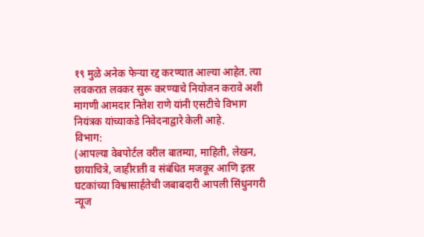१९ मुळे अनेक फेऱ्या रद्द करण्यात आल्या आहेत. त्या लवकरात लवकर सुरू करण्याचे नियोजन करावे अशी मागणी आमदार नितेश राणे यांनी एसटीचे विभाग नियंत्रक यांच्याकडे निवेदनाद्वारे केली आहे.
विभाग:
(आपल्या वेबपोर्टल वरील बातम्या, माहिती, लेखन, छायाचित्रे, जाहीराती व संबंधित मजकूर आणि इतर घटकांच्या विश्वासार्हतेची जबाबदारी आपली सिंधुनगरी न्यूज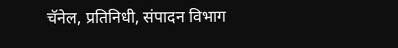चॅनेल, प्रतिनिधी, संपादन विभाग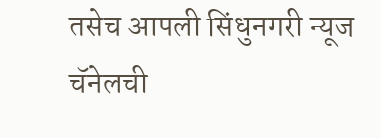तसेच आपली सिंधुनगरी न्यूज चॅनेलची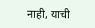नाही, याची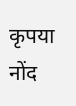कृपया नोंद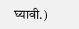घ्यावी.)